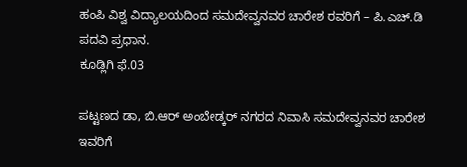ಹಂಪಿ ವಿಶ್ವ ವಿದ್ಯಾಲಯದಿಂದ ಸಮದೇವ್ವನವರ ಚಾರೇಶ ರವರಿಗೆ – ಪಿ.ಎಚ್.ಡಿ ಪದವಿ ಪ್ರಧಾನ.
ಕೂಡ್ಲಿಗಿ ಫೆ.03

ಪಟ್ಟಣದ ಡಾ, ಬಿ.ಆರ್ ಅಂಬೇಡ್ಕರ್ ನಗರದ ನಿವಾಸಿ ಸಮದೇವ್ವನವರ ಚಾರೇಶ ಇವರಿಗೆ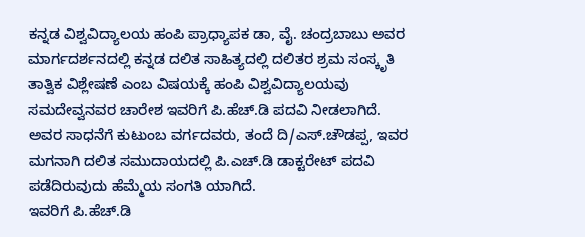ಕನ್ನಡ ವಿಶ್ವವಿದ್ಯಾಲಯ ಹಂಪಿ ಪ್ರಾಧ್ಯಾಪಕ ಡಾ, ವೈ. ಚಂದ್ರಬಾಬು ಅವರ ಮಾರ್ಗದರ್ಶನದಲ್ಲಿ ಕನ್ನಡ ದಲಿತ ಸಾಹಿತ್ಯದಲ್ಲಿ ದಲಿತರ ಶ್ರಮ ಸಂಸ್ಕೃತಿ ತಾತ್ವಿಕ ವಿಶ್ಲೇಷಣೆ ಎಂಬ ವಿಷಯಕ್ಕೆ ಹಂಪಿ ವಿಶ್ವವಿದ್ಯಾಲಯವು ಸಮದೇವ್ವನವರ ಚಾರೇಶ ಇವರಿಗೆ ಪಿ.ಹೆಚ್.ಡಿ ಪದವಿ ನೀಡಲಾಗಿದೆ.
ಅವರ ಸಾಧನೆಗೆ ಕುಟುಂಬ ವರ್ಗದವರು, ತಂದೆ ದಿ/ಎಸ್.ಚೌಡಪ್ಪ, ಇವರ ಮಗನಾಗಿ ದಲಿತ ಸಮುದಾಯದಲ್ಲಿ ಪಿ.ಎಚ್.ಡಿ ಡಾಕ್ಟರೇಟ್ ಪದವಿ ಪಡೆದಿರುವುದು ಹೆಮ್ಮೆಯ ಸಂಗತಿ ಯಾಗಿದೆ.
ಇವರಿಗೆ ಪಿ.ಹೆಚ್.ಡಿ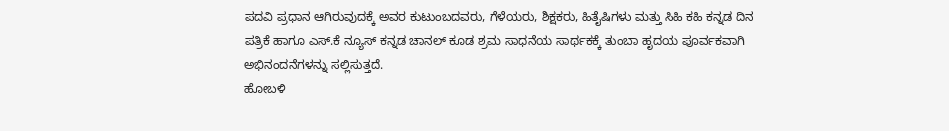ಪದವಿ ಪ್ರಧಾನ ಆಗಿರುವುದಕ್ಕೆ ಅವರ ಕುಟುಂಬದವರು, ಗೆಳೆಯರು, ಶಿಕ್ಷಕರು, ಹಿತೈಷಿಗಳು ಮತ್ತು ಸಿಹಿ ಕಹಿ ಕನ್ನಡ ದಿನ ಪತ್ರಿಕೆ ಹಾಗೂ ಎಸ್.ಕೆ ನ್ಯೂಸ್ ಕನ್ನಡ ಚಾನಲ್ ಕೂಡ ಶ್ರಮ ಸಾಧನೆಯ ಸಾರ್ಥಕಕ್ಕೆ ತುಂಬಾ ಹೃದಯ ಪೂರ್ವಕವಾಗಿ ಅಭಿನಂದನೆಗಳನ್ನು ಸಲ್ಲಿಸುತ್ತದೆ.
ಹೋಬಳಿ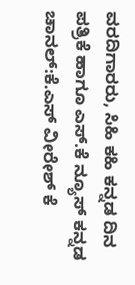ವರದಿಗಾರರು, ಸಿಹಿ ಕಹಿ ಕನ್ನಡ ದಿನ ಪತ್ರಿಕೆ ಹಾಗೂ ಎಸ್.ಕೆ ನ್ಯೂಸ್ ಕನ್ನಡ ಚಾನಲ್:ಕೆ.ಎಸ್ ವೀರೇಶ್ ಕೆ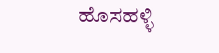ಹೊಸಹಳ್ಳಿ